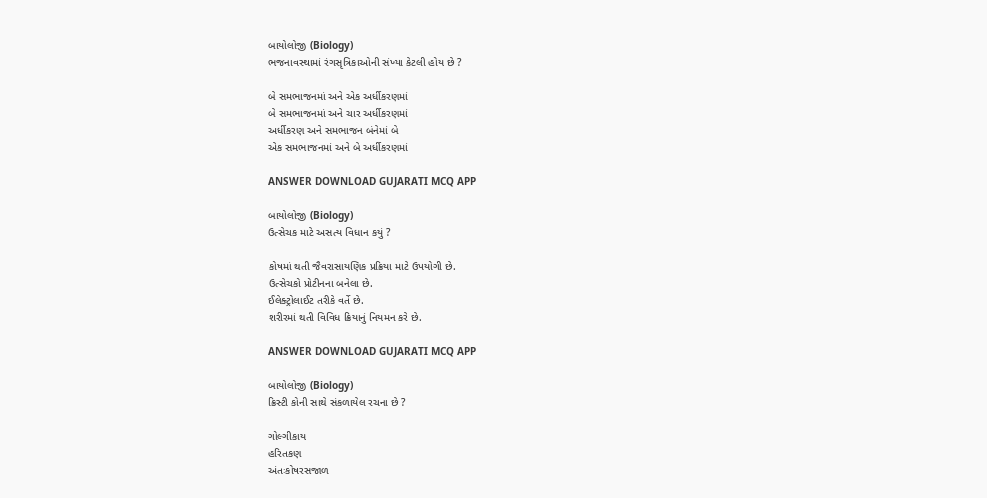બાયોલોજી (Biology)
ભજનાવસ્થામાં રંગસૃત્રિકાઓની સંખ્યા કેટલી હોય છે ?

બે સમભાજનમાં અને એક અર્ધીકરણમાં
બે સમભાજનમાં અને ચાર અર્ધીકરણમાં
અર્ધીકરણ અને સમભાજન બંનેમાં બે
એક સમભાજનમાં અને બે અર્ધીકરણમાં

ANSWER DOWNLOAD GUJARATI MCQ APP

બાયોલોજી (Biology)
ઉત્સેચક માટે અસત્ય વિધાન કયું ?

કોષમાં થતી જૈવરાસાયણિક પ્રક્રિયા માટે ઉપયોગી છે.
ઉત્સેચકો પ્રોટીનના બનેલા છે.
ઈલેક્ટ્રોલાઈટ તરીકે વર્તે છે.
શરીરમાં થતી વિવિધ ક્રિયાનું નિયમન કરે છે.

ANSWER DOWNLOAD GUJARATI MCQ APP

બાયોલોજી (Biology)
ક્રિસ્ટી કોની સાથે સંકળાયેલ રચના છે ?

ગોલ્ગીકાય
હરિતકણ
અંતઃકોષરસજાળ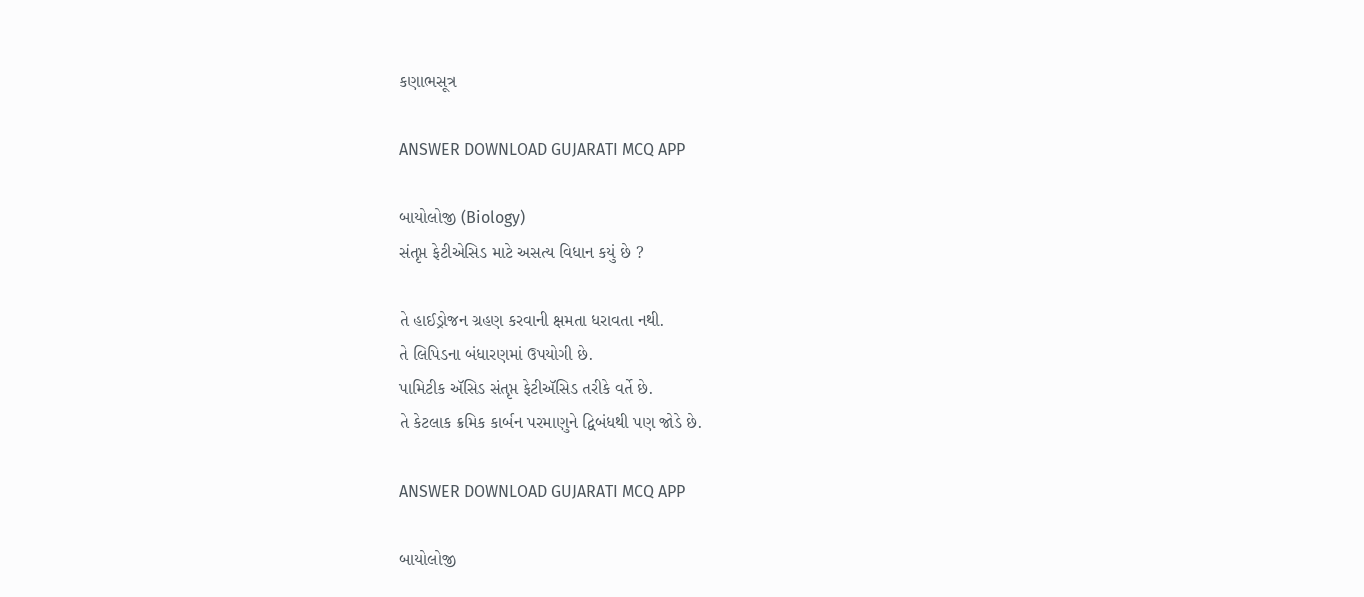કણાભસૂત્ર

ANSWER DOWNLOAD GUJARATI MCQ APP

બાયોલોજી (Biology)
સંતૃપ્ત ફેટીએસિડ માટે અસત્ય વિધાન કયું છે ?

તે હાઈડ્રોજન ગ્રહણ કરવાની ક્ષમતા ધરાવતા નથી.
તે લિપિડના બંધારણમાં ઉપયોગી છે.
પામિટીક ઍસિડ સંતૃપ્ત ફેટીઍસિડ તરીકે વર્તે છે.
તે કેટલાક ક્રમિક કાર્બન પરમાણુને દ્વિબંધથી પણ જોડે છે.

ANSWER DOWNLOAD GUJARATI MCQ APP

બાયોલોજી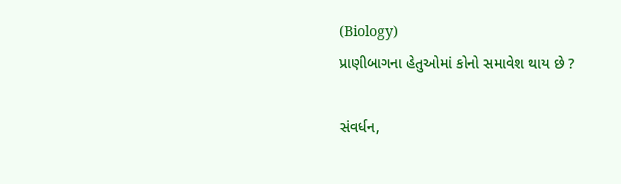(Biology)
પ્રાણીબાગના હેતુઓમાં કોનો સમાવેશ થાય છે ?

સંવર્ધન,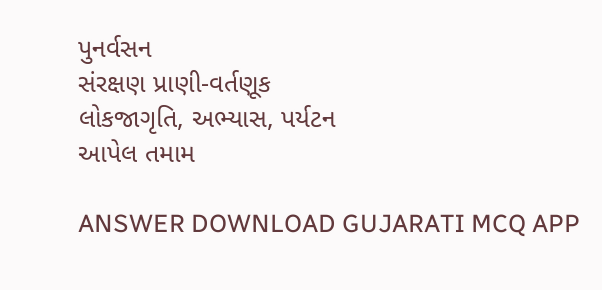પુનર્વસન
સંરક્ષણ પ્રાણી-વર્તણૂક
લોકજાગૃતિ, અભ્યાસ, પર્યટન
આપેલ તમામ

ANSWER DOWNLOAD GUJARATI MCQ APP